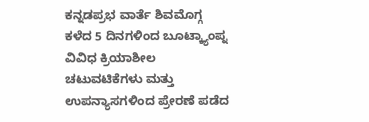ಕನ್ನಡಪ್ರಭ ವಾರ್ತೆ ಶಿವಮೊಗ್ಗ
ಕಳೆದ 5 ದಿನಗಳಿಂದ ಬೂಟ್ಕ್ಯಾಂಪ್ನ ವಿವಿಧ ಕ್ರಿಯಾಶೀಲ ಚಟುವಟಿಕೆಗಳು ಮತ್ತು ಉಪನ್ಯಾಸಗಳಿಂದ ಪ್ರೇರಣೆ ಪಡೆದ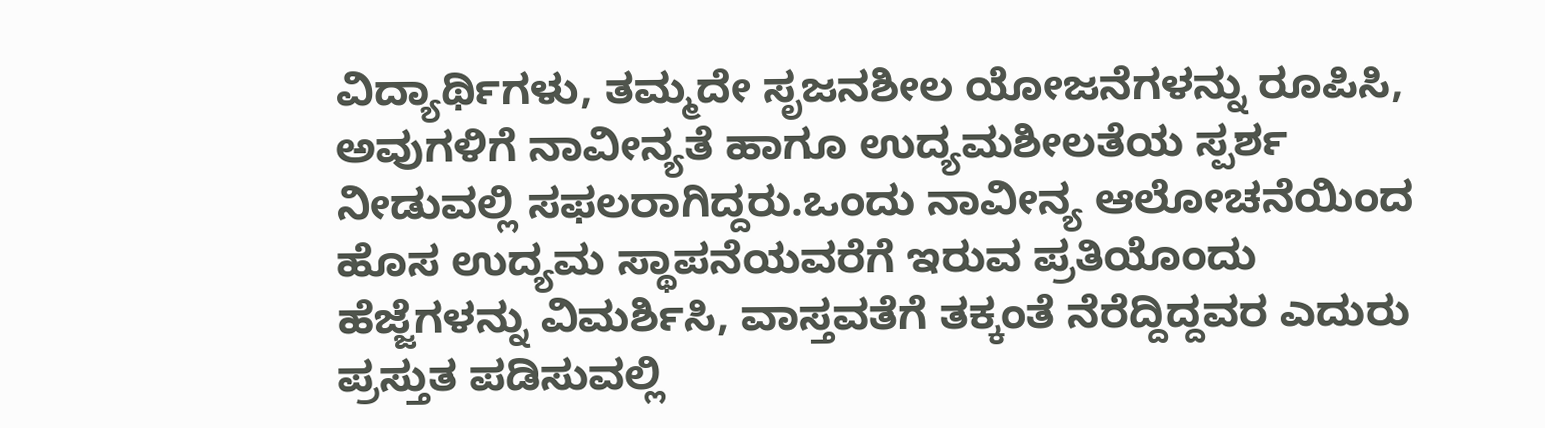ವಿದ್ಯಾರ್ಥಿಗಳು, ತಮ್ಮದೇ ಸೃಜನಶೀಲ ಯೋಜನೆಗಳನ್ನು ರೂಪಿಸಿ, ಅವುಗಳಿಗೆ ನಾವೀನ್ಯತೆ ಹಾಗೂ ಉದ್ಯಮಶೀಲತೆಯ ಸ್ಪರ್ಶ ನೀಡುವಲ್ಲಿ ಸಫಲರಾಗಿದ್ದರು.ಒಂದು ನಾವೀನ್ಯ ಆಲೋಚನೆಯಿಂದ ಹೊಸ ಉದ್ಯಮ ಸ್ಥಾಪನೆಯವರೆಗೆ ಇರುವ ಪ್ರತಿಯೊಂದು ಹೆಜ್ಜೆಗಳನ್ನು ವಿಮರ್ಶಿಸಿ, ವಾಸ್ತವತೆಗೆ ತಕ್ಕಂತೆ ನೆರೆದ್ದಿದ್ದವರ ಎದುರು ಪ್ರಸ್ತುತ ಪಡಿಸುವಲ್ಲಿ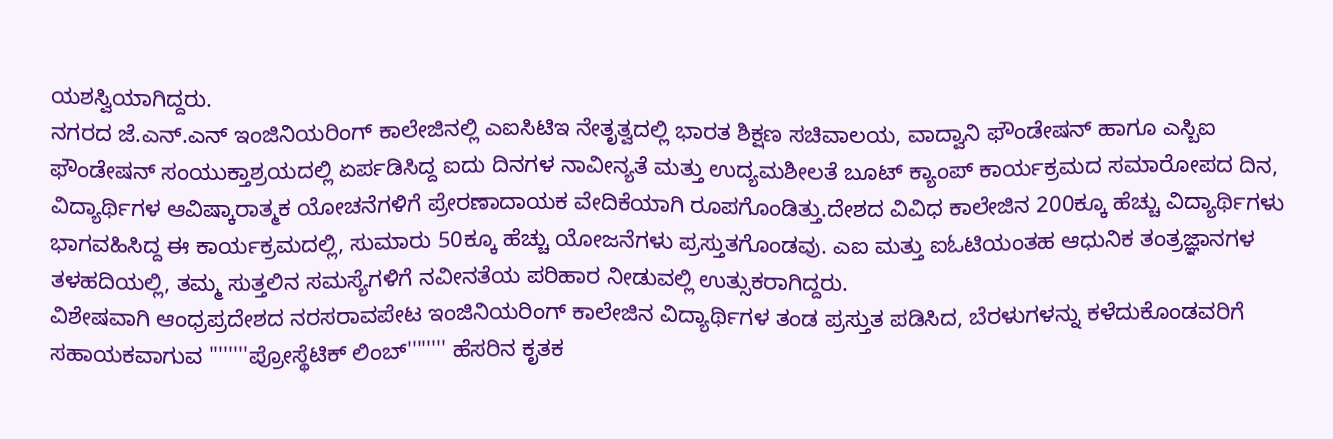ಯಶಸ್ವಿಯಾಗಿದ್ದರು.
ನಗರದ ಜೆ.ಎನ್.ಎನ್ ಇಂಜಿನಿಯರಿಂಗ್ ಕಾಲೇಜಿನಲ್ಲಿ ಎಐಸಿಟಿಇ ನೇತೃತ್ವದಲ್ಲಿ ಭಾರತ ಶಿಕ್ಷಣ ಸಚಿವಾಲಯ, ವಾದ್ವಾನಿ ಫೌಂಡೇಷನ್ ಹಾಗೂ ಎಸ್ಬಿಐ ಫೌಂಡೇಷನ್ ಸಂಯುಕ್ತಾಶ್ರಯದಲ್ಲಿ ಏರ್ಪಡಿಸಿದ್ದ ಐದು ದಿನಗಳ ನಾವೀನ್ಯತೆ ಮತ್ತು ಉದ್ಯಮಶೀಲತೆ ಬೂಟ್ ಕ್ಯಾಂಪ್ ಕಾರ್ಯಕ್ರಮದ ಸಮಾರೋಪದ ದಿನ, ವಿದ್ಯಾರ್ಥಿಗಳ ಆವಿಷ್ಕಾರಾತ್ಮಕ ಯೋಚನೆಗಳಿಗೆ ಪ್ರೇರಣಾದಾಯಕ ವೇದಿಕೆಯಾಗಿ ರೂಪಗೊಂಡಿತ್ತು.ದೇಶದ ವಿವಿಧ ಕಾಲೇಜಿನ 200ಕ್ಕೂ ಹೆಚ್ಚು ವಿದ್ಯಾರ್ಥಿಗಳು ಭಾಗವಹಿಸಿದ್ದ ಈ ಕಾರ್ಯಕ್ರಮದಲ್ಲಿ, ಸುಮಾರು 50ಕ್ಕೂ ಹೆಚ್ಚು ಯೋಜನೆಗಳು ಪ್ರಸ್ತುತಗೊಂಡವು. ಎಐ ಮತ್ತು ಐಓಟಿಯಂತಹ ಆಧುನಿಕ ತಂತ್ರಜ್ಞಾನಗಳ ತಳಹದಿಯಲ್ಲಿ, ತಮ್ಮ ಸುತ್ತಲಿನ ಸಮಸ್ಯೆಗಳಿಗೆ ನವೀನತೆಯ ಪರಿಹಾರ ನೀಡುವಲ್ಲಿ ಉತ್ಸುಕರಾಗಿದ್ದರು.
ವಿಶೇಷವಾಗಿ ಆಂಧ್ರಪ್ರದೇಶದ ನರಸರಾವಪೇಟ ಇಂಜಿನಿಯರಿಂಗ್ ಕಾಲೇಜಿನ ವಿದ್ಯಾರ್ಥಿಗಳ ತಂಡ ಪ್ರಸ್ತುತ ಪಡಿಸಿದ, ಬೆರಳುಗಳನ್ನು ಕಳೆದುಕೊಂಡವರಿಗೆ ಸಹಾಯಕವಾಗುವ ''''''''ಪ್ರೋಸ್ಥೆಟಿಕ್ ಲಿಂಬ್'''''''' ಹೆಸರಿನ ಕೃತಕ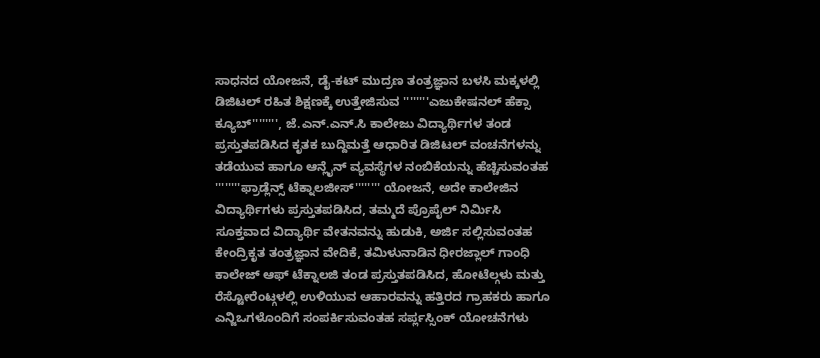ಸಾಧನದ ಯೋಜನೆ, ಡೈ-ಕಟ್ ಮುದ್ರಣ ತಂತ್ರಜ್ಞಾನ ಬಳಸಿ ಮಕ್ಕಳಲ್ಲಿ ಡಿಜಿಟಲ್ ರಹಿತ ಶಿಕ್ಷಣಕ್ಕೆ ಉತ್ತೇಜಿಸುವ ''''''''ಎಜುಕೇಷನಲ್ ಹೆಕ್ಸಾ ಕ್ಯೂಬ್'''''''', ಜೆ.ಎನ್.ಎನ್.ಸಿ ಕಾಲೇಜು ವಿದ್ಯಾರ್ಥಿಗಳ ತಂಡ ಪ್ರಸ್ತುತಪಡಿಸಿದ ಕೃತಕ ಬುದ್ದಿಮತ್ತೆ ಆಧಾರಿತ ಡಿಜಿಟಲ್ ವಂಚನೆಗಳನ್ನು ತಡೆಯುವ ಹಾಗೂ ಆನ್ಲೈನ್ ವ್ಯವಸ್ಥೆಗಳ ನಂಬಿಕೆಯನ್ನು ಹೆಚ್ಚಿಸುವಂತಹ ''''''''ಫ್ರಾಡ್ಲೆನ್ಸ್ ಟೆಕ್ನಾಲಜೀಸ್'''''''' ಯೋಜನೆ, ಅದೇ ಕಾಲೇಜಿನ ವಿದ್ಯಾರ್ಥಿಗಳು ಪ್ರಸ್ತುತಪಡಿಸಿದ, ತಮ್ಮದೆ ಪ್ರೊಪೈಲ್ ನಿರ್ಮಿಸಿ ಸೂಕ್ತವಾದ ವಿದ್ಯಾರ್ಥಿ ವೇತನವನ್ನು ಹುಡುಕಿ, ಅರ್ಜಿ ಸಲ್ಲಿಸುವಂತಹ ಕೇಂದ್ರಿಕೃತ ತಂತ್ರಜ್ಞಾನ ವೇದಿಕೆ, ತಮಿಳುನಾಡಿನ ಧೀರಜ್ಲಾಲ್ ಗಾಂಧಿ ಕಾಲೇಜ್ ಆಫ್ ಟೆಕ್ನಾಲಜಿ ತಂಡ ಪ್ರಸ್ತುತಪಡಿಸಿದ, ಹೋಟೆಲ್ಗಳು ಮತ್ತು ರೆಸ್ಟೋರೆಂಟ್ಗಳಲ್ಲಿ ಉಳಿಯುವ ಆಹಾರವನ್ನು ಹತ್ತಿರದ ಗ್ರಾಹಕರು ಹಾಗೂ ಎನ್ಜಿಒಗಳೊಂದಿಗೆ ಸಂಪರ್ಕಿಸುವಂತಹ ಸರ್ಪ್ಲಸ್ಸಿಂಕ್ ಯೋಚನೆಗಳು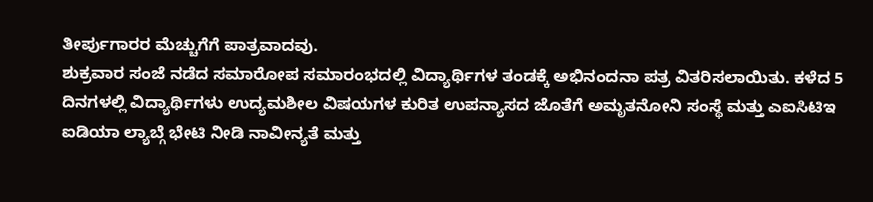ತೀರ್ಪುಗಾರರ ಮೆಚ್ಚುಗೆಗೆ ಪಾತ್ರವಾದವು.
ಶುಕ್ರವಾರ ಸಂಜೆ ನಡೆದ ಸಮಾರೋಪ ಸಮಾರಂಭದಲ್ಲಿ ವಿದ್ಯಾರ್ಥಿಗಳ ತಂಡಕ್ಕೆ ಅಭಿನಂದನಾ ಪತ್ರ ವಿತರಿಸಲಾಯಿತು. ಕಳೆದ 5 ದಿನಗಳಲ್ಲಿ ವಿದ್ಯಾರ್ಥಿಗಳು ಉದ್ಯಮಶೀಲ ವಿಷಯಗಳ ಕುರಿತ ಉಪನ್ಯಾಸದ ಜೊತೆಗೆ ಅಮೃತನೋನಿ ಸಂಸ್ಥೆ ಮತ್ತು ಎಐಸಿಟಿಇ ಐಡಿಯಾ ಲ್ಯಾಬ್ಗೆ ಭೇಟಿ ನೀಡಿ ನಾವೀನ್ಯತೆ ಮತ್ತು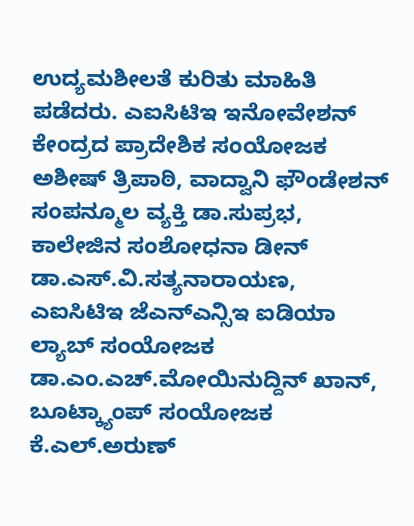ಉದ್ಯಮಶೀಲತೆ ಕುರಿತು ಮಾಹಿತಿ ಪಡೆದರು. ಎಐಸಿಟಿಇ ಇನೋವೇಶನ್ ಕೇಂದ್ರದ ಪ್ರಾದೇಶಿಕ ಸಂಯೋಜಕ ಅಶೀಷ್ ತ್ರಿಪಾಠಿ, ವಾದ್ವಾನಿ ಫೌಂಡೇಶನ್ ಸಂಪನ್ಮೂಲ ವ್ಯಕ್ತಿ ಡಾ.ಸುಪ್ರಭ, ಕಾಲೇಜಿನ ಸಂಶೋಧನಾ ಡೀನ್ ಡಾ.ಎಸ್.ವಿ.ಸತ್ಯನಾರಾಯಣ, ಎಐಸಿಟಿಇ ಜೆಎನ್ಎನ್ಸಿಇ ಐಡಿಯಾ ಲ್ಯಾಬ್ ಸಂಯೋಜಕ ಡಾ.ಎಂ.ಎಚ್.ಮೋಯಿನುದ್ದಿನ್ ಖಾನ್, ಬೂಟ್ಕ್ಯಾಂಪ್ ಸಂಯೋಜಕ ಕೆ.ಎಲ್.ಅರುಣ್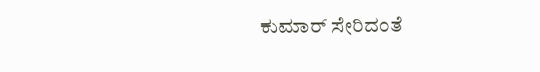ಕುಮಾರ್ ಸೇರಿದಂತೆ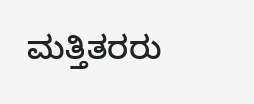ಮತ್ತಿತರರು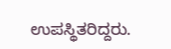ಉಪಸ್ಥಿತರಿದ್ದರು.